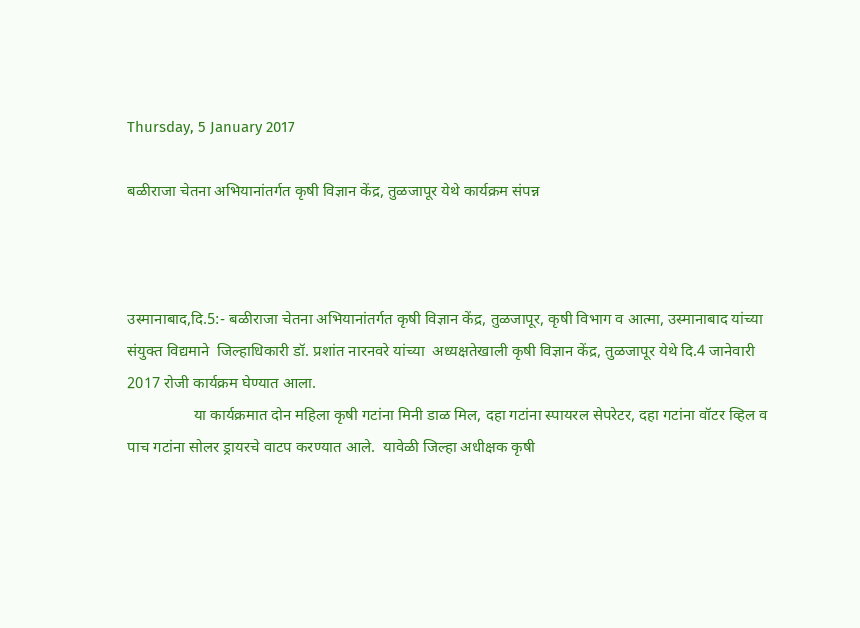Thursday, 5 January 2017

बळीराजा चेतना अभियानांतर्गत कृषी विज्ञान केंद्र, तुळजापूर येथे कार्यक्रम संपन्न



उस्मानाबाद,दि.5:- बळीराजा चेतना अभियानांतर्गत कृषी विज्ञान केंद्र, तुळजापूर, कृषी विभाग व आत्मा, उस्मानाबाद यांच्या संयुक्त विद्यमाने  जिल्हाधिकारी डॉ. प्रशांत नारनवरे यांच्या  अध्यक्षतेखाली कृषी विज्ञान केंद्र, तुळजापूर येथे दि.4 जानेवारी 2017 रोजी कार्यक्रम घेण्यात आला.
                 या कार्यक्रमात दोन महिला कृषी गटांना मिनी डाळ मिल, दहा गटांना स्पायरल सेपरेटर, दहा गटांना वॉटर व्हिल व पाच गटांना सोलर ड्रायरचे वाटप करण्यात आले.  यावेळी जिल्हा अधीक्षक कृषी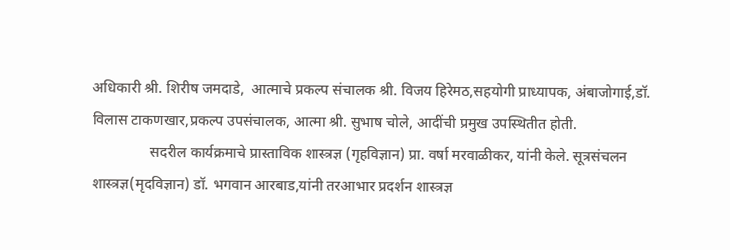अधिकारी श्री. शिरीष जमदाडे,  आत्माचे प्रकल्प संचालक श्री. विजय हिरेमठ,सहयोगी प्राध्यापक, अंबाजोगाई,डॉ. विलास टाकणखार,प्रकल्प उपसंचालक, आत्मा श्री. सुभाष चोले, आदींची प्रमुख उपस्थितीत होती.
                सदरील कार्यक्रमाचे प्रास्ताविक शास्त्रज्ञ (गृहविज्ञान) प्रा. वर्षा मरवाळीकर, यांनी केले. सूत्रसंचलन शास्त्रज्ञ(मृदविज्ञान) डॉ. भगवान आरबाड,यांनी तरआभार प्रदर्शन शास्त्रज्ञ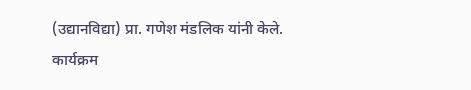(उद्यानविद्या) प्रा. गणेश मंडलिक यांनी केले. कार्यक्रम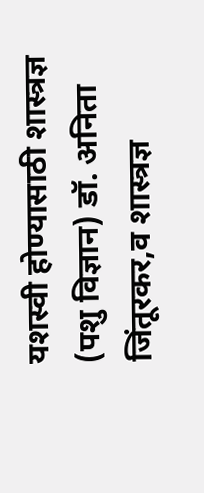यशस्वी होण्यासाठी शास्त्रज्ञ (पशु विज्ञान) डॉ. अनिता जिंतूरकर,व शास्त्रज्ञ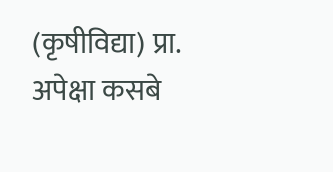(कृषीविद्या) प्रा. अपेक्षा कसबे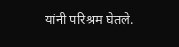यांनी परिश्रम घेतले.